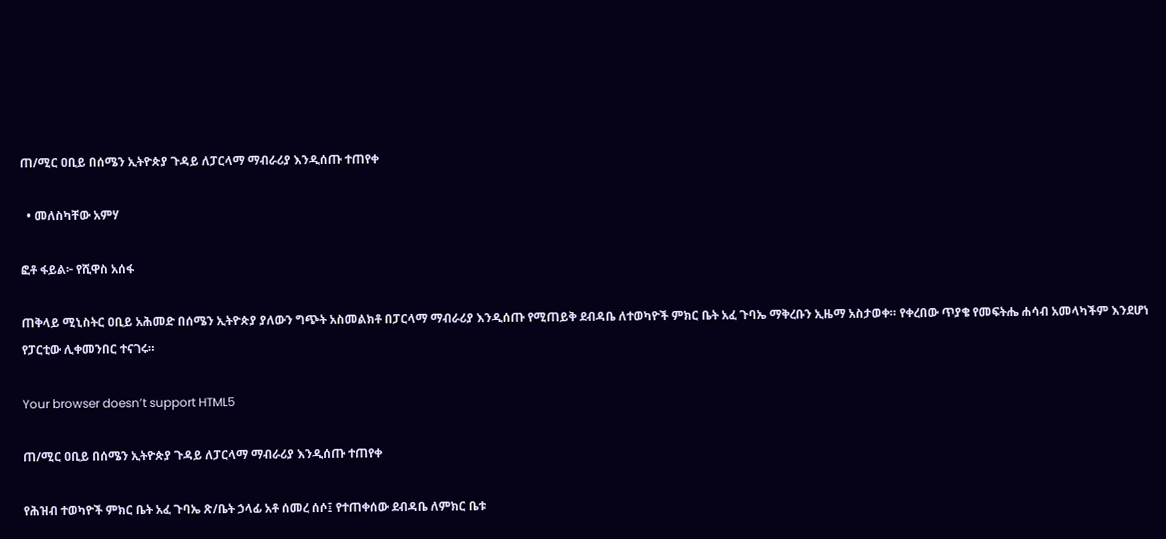ጠ/ሚር ዐቢይ በሰሜን ኢትዮጵያ ጉዳይ ለፓርላማ ማብራሪያ እንዲሰጡ ተጠየቀ

  • መለስካቸው አምሃ

ፎቶ ፋይል፦ የሺዋስ አሰፋ

ጠቅላይ ሚኒስትር ዐቢይ አሕመድ በሰሜን ኢትዮጵያ ያለውን ግጭት አስመልክቶ በፓርላማ ማብራሪያ እንዲሰጡ የሚጠይቅ ደብዳቤ ለተወካዮች ምክር ቤት አፈ ጉባኤ ማቅረቡን ኢዜማ አስታወቀ። የቀረበው ጥያቄ የመፍትሔ ሐሳብ አመላካችም እንደሆነ የፓርቲው ሊቀመንበር ተናገሩ።

Your browser doesn’t support HTML5

ጠ/ሚር ዐቢይ በሰሜን ኢትዮጵያ ጉዳይ ለፓርላማ ማብራሪያ እንዲሰጡ ተጠየቀ

የሕዝብ ተወካዮች ምክር ቤት አፈ ጉባኤ ጽ/ቤት ኃላፊ አቶ ሰመረ ሰሶ፤ የተጠቀሰው ደብዳቤ ለምክር ቤቱ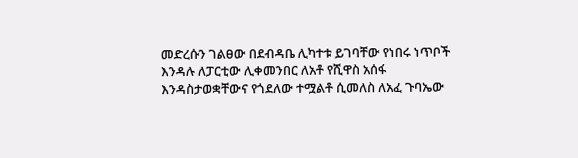መድረሱን ገልፀው በደብዳቤ ሊካተቱ ይገባቸው የነበሩ ነጥቦች እንዳሉ ለፓርቲው ሊቀመንበር ለአቶ የሺዋስ አሰፋ እንዳስታወቋቸውና የጎደለው ተሟልቶ ሲመለስ ለአፈ ጉባኤው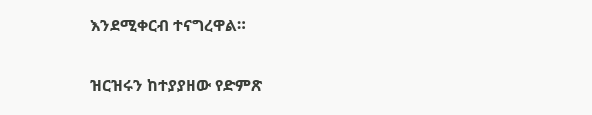እንደሚቀርብ ተናግረዋል።

ዝርዝሩን ከተያያዘው የድምጽ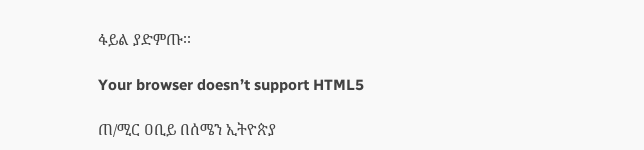ፋይል ያድምጡ፡፡

Your browser doesn’t support HTML5

ጠ/ሚር ዐቢይ በሰሜን ኢትዮጵያ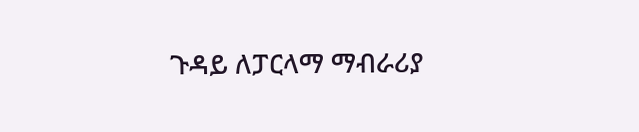ጉዳይ ለፓርላማ ማብራሪያ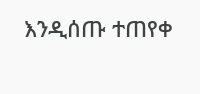እንዲሰጡ ተጠየቀ